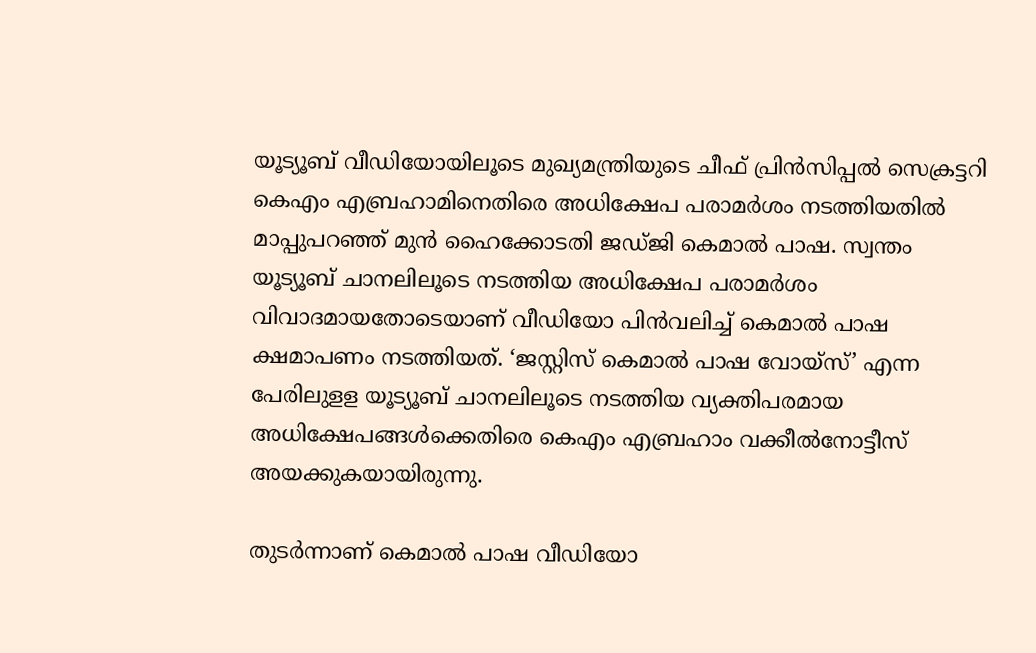യൂട്യൂബ് വീഡിയോയിലൂടെ മുഖ്യമന്ത്രിയുടെ ചീഫ് പ്രിന്‍സിപ്പല്‍ സെക്രട്ടറി കെഎം എബ്രഹാമിനെതിരെ അധിക്ഷേപ പരാമര്‍ശം നടത്തിയതില്‍ മാപ്പുപറഞ്ഞ് മുന്‍ ഹൈക്കോടതി ജഡ്ജി കെമാല്‍ പാഷ. സ്വന്തം യൂട്യൂബ് ചാനലിലൂടെ നടത്തിയ അധിക്ഷേപ പരാമര്‍ശം വിവാദമായതോടെയാണ് വീഡിയോ പിന്‍വലിച്ച്‌ കെമാല്‍ പാഷ ക്ഷമാപണം നടത്തിയത്. ‘ജസ്റ്റിസ് കെമാല്‍ പാഷ വോയ്‌സ്’ എന്ന പേരിലുളള യൂട്യൂബ് ചാനലിലൂടെ നടത്തിയ വ്യക്തിപരമായ അധിക്ഷേപങ്ങള്‍ക്കെതിരെ കെഎം എബ്രഹാം വക്കീല്‍നോട്ടീസ് അയക്കുകയായിരുന്നു.

തുടര്‍ന്നാണ് കെമാല്‍ പാഷ വീഡിയോ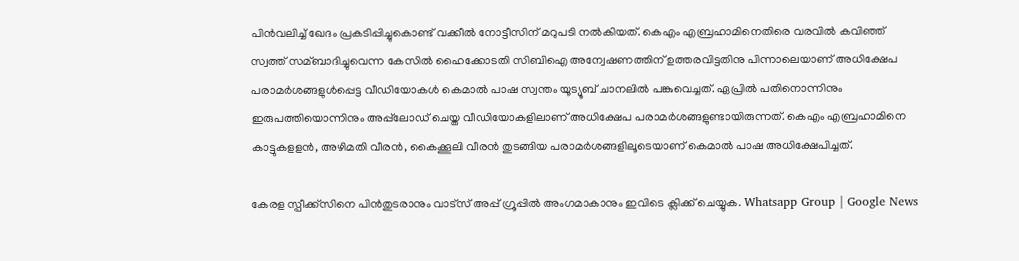പിന്‍വലിച്ച്‌ ഖേദം പ്രകടിപ്പിച്ചുകൊണ്ട് വക്കീല്‍ നോട്ടീസിന് മറുപടി നല്‍കിയത്. കെഎം എബ്രഹാമിനെതിരെ വരവില്‍ കവിഞ്ഞ് സ്വത്ത് സമ്ബാദിച്ചുവെന്ന കേസില്‍ ഹൈക്കോടതി സിബിഐ അന്വേഷണത്തിന് ഉത്തരവിട്ടതിനു പിന്നാലെയാണ് അധിക്ഷേപ പരാമര്‍ശങ്ങളുള്‍പ്പെട്ട വീഡിയോകള്‍ കെമാല്‍ പാഷ സ്വന്തം യൂട്യൂബ് ചാനലില്‍ പങ്കുവെച്ചത്. ഏപ്രില്‍ പതിനൊന്നിനും ഇരുപത്തിയൊന്നിനും അപ്പ്‌ലോഡ് ചെയ്ത വീഡിയോകളിലാണ് അധിക്ഷേപ പരാമര്‍ശങ്ങളുണ്ടായിരുന്നത്. കെഎം എബ്രഹാമിനെ കാട്ടുകളളന്‍, അഴിമതി വീരന്‍, കൈക്കൂലി വീരന്‍ തുടങ്ങിയ പരാമര്‍ശങ്ങളിലൂടെയാണ് കെമാല്‍ പാഷ അധിക്ഷേപിച്ചത്.

കേരള സ്പീക്ക്സിനെ പിൻതുടരാനും വാട്സ് അപ്പ് ഗ്രൂപ്പിൽ അംഗമാകാനും ഇവിടെ ക്ലിക്ക് ചെയ്യുക. Whatsapp Group | Google News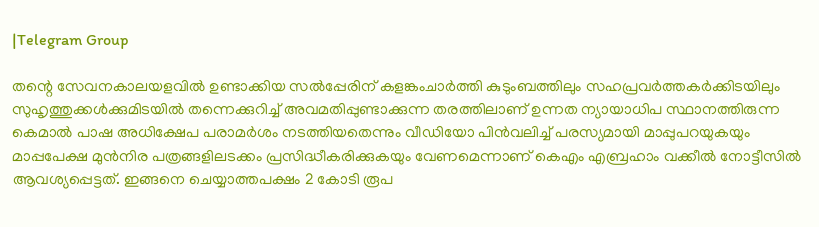|Telegram Group

തന്റെ സേവനകാലയളവില്‍ ഉണ്ടാക്കിയ സല്‍പ്പേരിന് കളങ്കംചാര്‍ത്തി കുടുംബത്തിലും സഹപ്രവര്‍ത്തകര്‍ക്കിടയിലും സുഹൃത്തുക്കള്‍ക്കുമിടയില്‍ തന്നെക്കുറിച്ച്‌ അവമതിപ്പുണ്ടാക്കുന്ന തരത്തിലാണ് ഉന്നത ന്യായാധിപ സ്ഥാനത്തിരുന്ന കെമാല്‍ പാഷ അധിക്ഷേപ പരാമര്‍ശം നടത്തിയതെന്നും വീഡിയോ പിന്‍വലിച്ച്‌ പരസ്യമായി മാപ്പുപറയുകയും മാപ്പപേക്ഷ മുന്‍നിര പത്രങ്ങളിലടക്കം പ്രസിദ്ധീകരിക്കുകയും വേണമെന്നാണ് കെഎം എബ്രഹാം വക്കീല്‍ നോട്ടീസില്‍ ആവശ്യപ്പെട്ടത്. ഇങ്ങനെ ചെയ്യാത്തപക്ഷം 2 കോടി രൂപ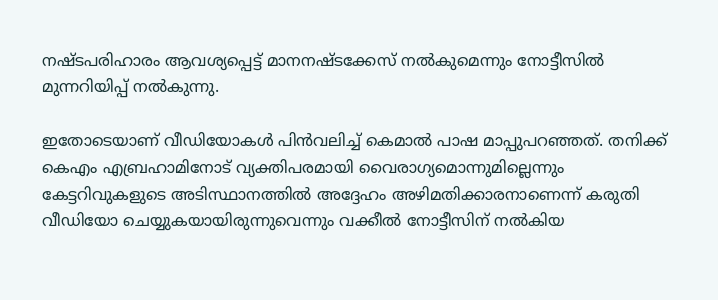നഷ്ടപരിഹാരം ആവശ്യപ്പെട്ട് മാനനഷ്ടക്കേസ് നല്‍കുമെന്നും നോട്ടീസില്‍ മുന്നറിയിപ്പ് നല്‍കുന്നു.

ഇതോടെയാണ് വീഡിയോകള്‍ പിന്‍വലിച്ച്‌ കെമാല്‍ പാഷ മാപ്പുപറഞ്ഞത്. തനിക്ക് കെഎം എബ്രഹാമിനോട് വ്യക്തിപരമായി വൈരാഗ്യമൊന്നുമില്ലെന്നും കേട്ടറിവുകളുടെ അടിസ്ഥാനത്തില്‍ അദ്ദേഹം അഴിമതിക്കാരനാണെന്ന് കരുതി വീഡിയോ ചെയ്യുകയായിരുന്നുവെന്നും വക്കീല്‍ നോട്ടീസിന് നല്‍കിയ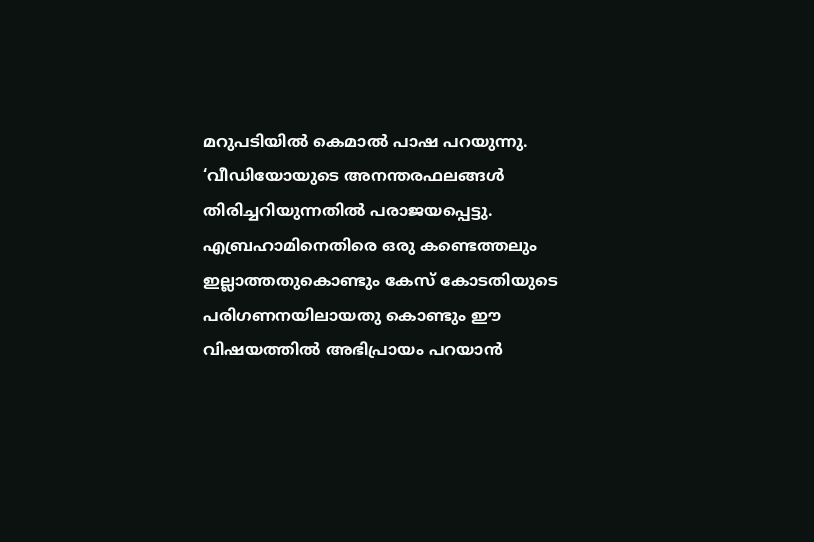മറുപടിയില്‍ കെമാല്‍ പാഷ പറയുന്നു. ‘വീഡിയോയുടെ അനന്തരഫലങ്ങള്‍ തിരിച്ചറിയുന്നതില്‍ പരാജയപ്പെട്ടു. എബ്രഹാമിനെതിരെ ഒരു കണ്ടെത്തലും ഇല്ലാത്തതുകൊണ്ടും കേസ് കോടതിയുടെ പരിഗണനയിലായതു കൊണ്ടും ഈ വിഷയത്തില്‍ അഭിപ്രായം പറയാന്‍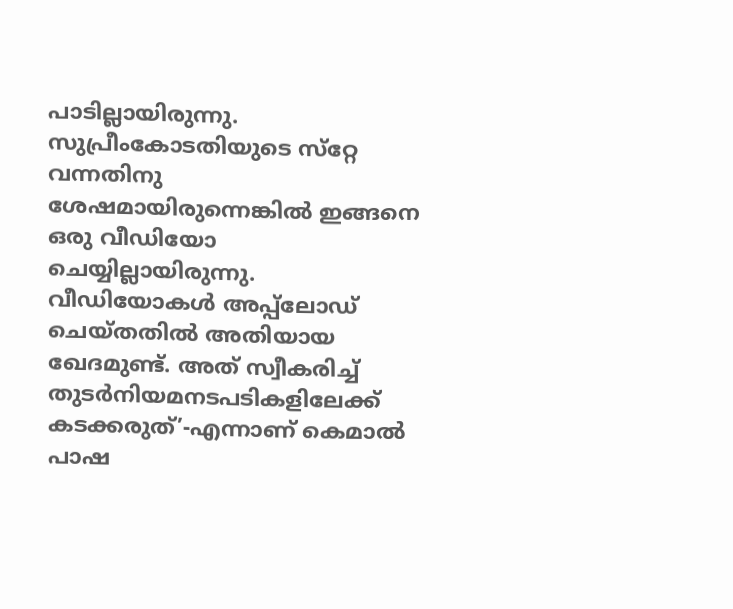പാടില്ലായിരുന്നു. സുപ്രീംകോടതിയുടെ സ്‌റ്റേ വന്നതിനു ശേഷമായിരുന്നെങ്കില്‍ ഇങ്ങനെ ഒരു വീഡിയോ ചെയ്യില്ലായിരുന്നു. വീഡിയോകള്‍ അപ്പ്‌ലോഡ് ചെയ്തതില്‍ അതിയായ ഖേദമുണ്ട്. അത് സ്വീകരിച്ച്‌ തുടര്‍നിയമനടപടികളിലേക്ക് കടക്കരുത്’-എന്നാണ് കെമാല്‍ പാഷ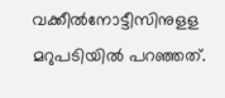വക്കീല്‍നോട്ടീസിനുളള മറുപടിയില്‍ പറഞ്ഞത്.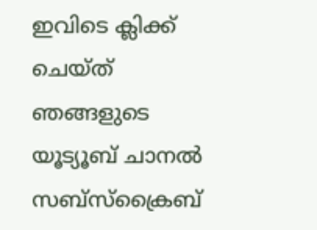ഇവിടെ ക്ലിക്ക് ചെയ്ത് ഞങ്ങളുടെ യൂട്യൂബ് ചാനൽ സബ്സ്ക്രൈബ്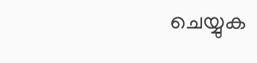ചെയ്യുക